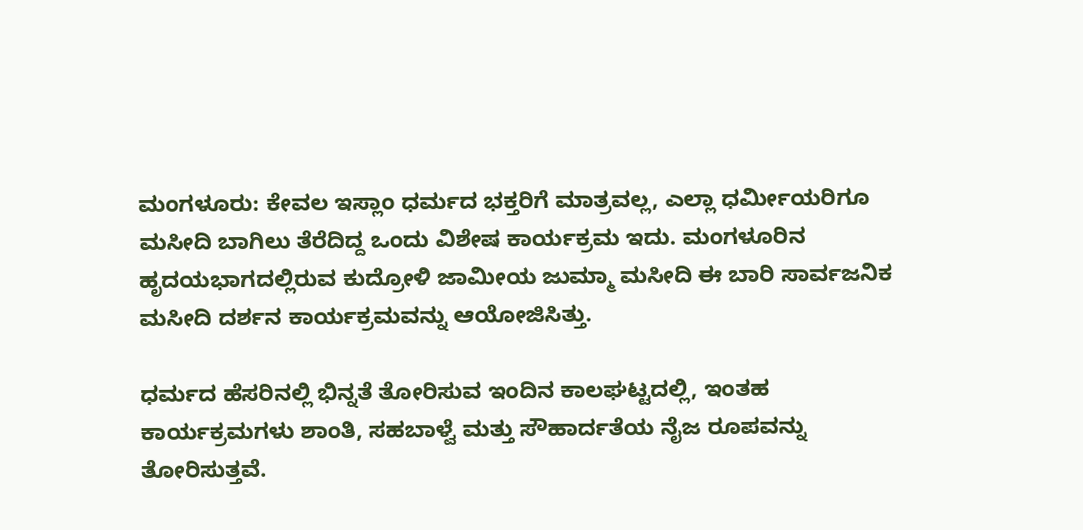ಮಂಗಳೂರು: ಕೇವಲ ಇಸ್ಲಾಂ ಧರ್ಮದ ಭಕ್ತರಿಗೆ ಮಾತ್ರವಲ್ಲ, ಎಲ್ಲಾ ಧರ್ಮೀಯರಿಗೂ ಮಸೀದಿ ಬಾಗಿಲು ತೆರೆದಿದ್ದ ಒಂದು ವಿಶೇಷ ಕಾರ್ಯಕ್ರಮ ಇದು. ಮಂಗಳೂರಿನ ಹೃದಯಭಾಗದಲ್ಲಿರುವ ಕುದ್ರೋಳಿ ಜಾಮೀಯ ಜುಮ್ಮಾ ಮಸೀದಿ ಈ ಬಾರಿ ಸಾರ್ವಜನಿಕ ಮಸೀದಿ ದರ್ಶನ ಕಾರ್ಯಕ್ರಮವನ್ನು ಆಯೋಜಿಸಿತ್ತು.

ಧರ್ಮದ ಹೆಸರಿನಲ್ಲಿ ಭಿನ್ನತೆ ತೋರಿಸುವ ಇಂದಿನ ಕಾಲಘಟ್ಟದಲ್ಲಿ, ಇಂತಹ ಕಾರ್ಯಕ್ರಮಗಳು ಶಾಂತಿ, ಸಹಬಾಳ್ವೆ ಮತ್ತು ಸೌಹಾರ್ದತೆಯ ನೈಜ ರೂಪವನ್ನು ತೋರಿಸುತ್ತವೆ.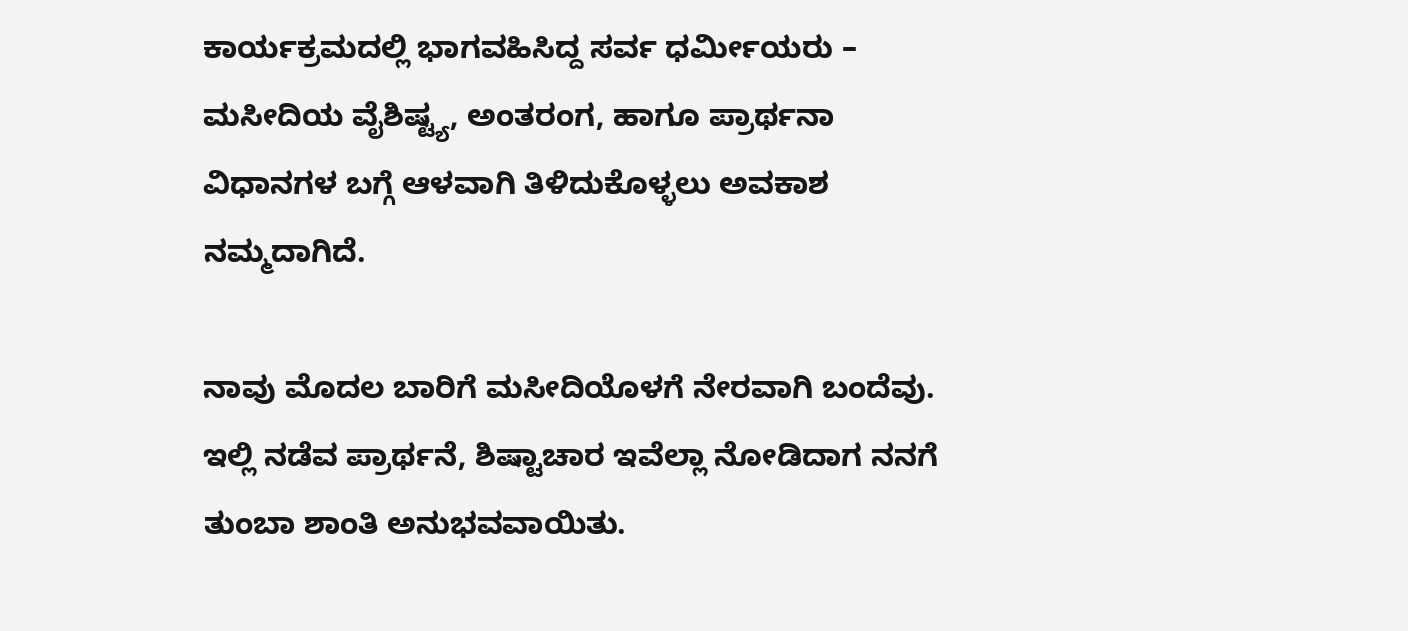ಕಾರ್ಯಕ್ರಮದಲ್ಲಿ ಭಾಗವಹಿಸಿದ್ದ ಸರ್ವ ಧರ್ಮೀಯರು – ಮಸೀದಿಯ ವೈಶಿಷ್ಟ್ಯ, ಅಂತರಂಗ, ಹಾಗೂ ಪ್ರಾರ್ಥನಾ ವಿಧಾನಗಳ ಬಗ್ಗೆ ಆಳವಾಗಿ ತಿಳಿದುಕೊಳ್ಳಲು ಅವಕಾಶ ನಮ್ಮದಾಗಿದೆ.

ನಾವು ಮೊದಲ ಬಾರಿಗೆ ಮಸೀದಿಯೊಳಗೆ ನೇರವಾಗಿ ಬಂದೆವು. ಇಲ್ಲಿ ನಡೆವ ಪ್ರಾರ್ಥನೆ, ಶಿಷ್ಟಾಚಾರ ಇವೆಲ್ಲಾ ನೋಡಿದಾಗ ನನಗೆ ತುಂಬಾ ಶಾಂತಿ ಅನುಭವವಾಯಿತು.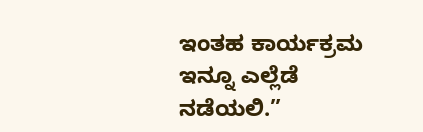ಇಂತಹ ಕಾರ್ಯಕ್ರಮ ಇನ್ನೂ ಎಲ್ಲೆಡೆ ನಡೆಯಲಿ.”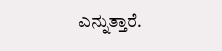ಎನ್ನುತ್ತಾರೆ.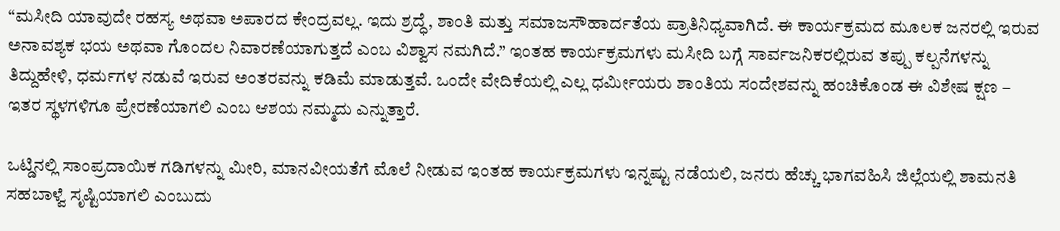“ಮಸೀದಿ ಯಾವುದೇ ರಹಸ್ಯ ಅಥವಾ ಅಪಾರದ ಕೇಂದ್ರವಲ್ಲ. ಇದು ಶ್ರದ್ಧೆ, ಶಾಂತಿ ಮತ್ತು ಸಮಾಜಸೌಹಾರ್ದತೆಯ ಪ್ರಾತಿನಿಧ್ಯವಾಗಿದೆ. ಈ ಕಾರ್ಯಕ್ರಮದ ಮೂಲಕ ಜನರಲ್ಲಿ ಇರುವ ಅನಾವಶ್ಯಕ ಭಯ ಅಥವಾ ಗೊಂದಲ ನಿವಾರಣೆಯಾಗುತ್ತದೆ ಎಂಬ ವಿಶ್ವಾಸ ನಮಗಿದೆ.” ಇಂತಹ ಕಾರ್ಯಕ್ರಮಗಳು ಮಸೀದಿ ಬಗ್ಗೆ ಸಾರ್ವಜನಿಕರಲ್ಲಿರುವ ತಪ್ಪು ಕಲ್ಪನೆಗಳನ್ನು ತಿದ್ದುಹೇಳಿ, ಧರ್ಮಗಳ ನಡುವೆ ಇರುವ ಅಂತರವನ್ನು ಕಡಿಮೆ ಮಾಡುತ್ತವೆ. ಒಂದೇ ವೇದಿಕೆಯಲ್ಲಿ ಎಲ್ಲ ಧರ್ಮೀಯರು ಶಾಂತಿಯ ಸಂದೇಶವನ್ನು ಹಂಚಿಕೊಂಡ ಈ ವಿಶೇಷ ಕ್ಷಣ – ಇತರ ಸ್ಥಳಗಳಿಗೂ ಪ್ರೇರಣೆಯಾಗಲಿ ಎಂಬ ಆಶಯ ನಮ್ಮದು ಎನ್ನುತ್ತಾರೆ.

ಒಟ್ಡಿನಲ್ಲಿ ಸಾಂಪ್ರದಾಯಿಕ ಗಡಿಗಳನ್ನು ಮೀರಿ, ಮಾನವೀಯತೆಗೆ ಮೊಲೆ ನೀಡುವ ಇಂತಹ ಕಾರ್ಯಕ್ರಮಗಳು ಇನ್ನಷ್ಟು ನಡೆಯಲಿ, ಜನರು ಹೆಚ್ಚು ಭಾಗವಹಿಸಿ ಜಿಲ್ಲೆಯಲ್ಲಿ ಶಾಮನತಿ ಸಹಬಾಳ್ವೆ ಸೃಷ್ಟಿಯಾಗಲಿ ಎಂಬುದು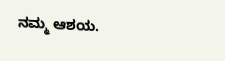ನಮ್ಮ ಆಶಯ.